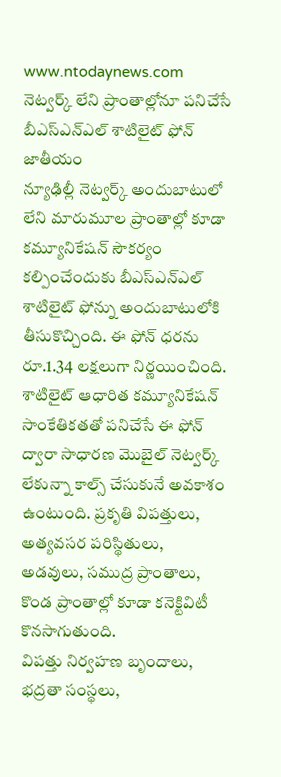www.ntodaynews.com
నెట్వర్క్ లేని ప్రాంతాల్లోనూ పనిచేసే బీఎస్ఎన్ఎల్ శాటిలైట్ ఫోన్
జాతీయం
న్యూఢిల్లీ నెట్వర్క్ అందుబాటులో లేని మారుమూల ప్రాంతాల్లో కూడా కమ్యూనికేషన్ సౌకర్యం కల్పించేందుకు బీఎస్ఎన్ఎల్ శాటిలైట్ ఫోన్ను అందుబాటులోకి తీసుకొచ్చింది. ఈ ఫోన్ ధరను రూ.1.34 లక్షలుగా నిర్ణయించింది.
శాటిలైట్ ఆధారిత కమ్యూనికేషన్ సాంకేతికతతో పనిచేసే ఈ ఫోన్ ద్వారా సాధారణ మొబైల్ నెట్వర్క్ లేకున్నా కాల్స్ చేసుకునే అవకాశం ఉంటుంది. ప్రకృతి విపత్తులు, అత్యవసర పరిస్థితులు, అడవులు, సముద్ర ప్రాంతాలు, కొండ ప్రాంతాల్లో కూడా కనెక్టివిటీ కొనసాగుతుంది.
విపత్తు నిర్వహణ బృందాలు, భద్రతా సంస్థలు,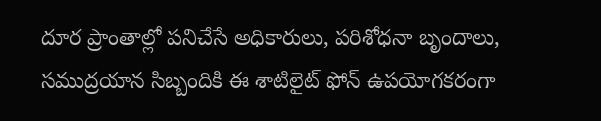దూర ప్రాంతాల్లో పనిచేసే అధికారులు, పరిశోధనా బృందాలు, సముద్రయాన సిబ్బందికి ఈ శాటిలైట్ ఫోన్ ఉపయోగకరంగా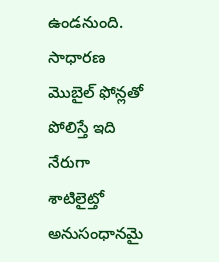ఉండనుంది. సాధారణ మొబైల్ ఫోన్లతో పోలిస్తే ఇది నేరుగా శాటిలైట్తో అనుసంధానమై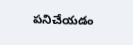పనిచేయడం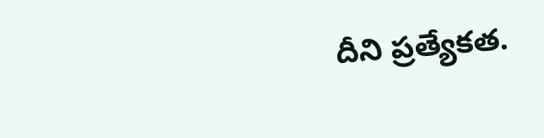దీని ప్రత్యేకత.